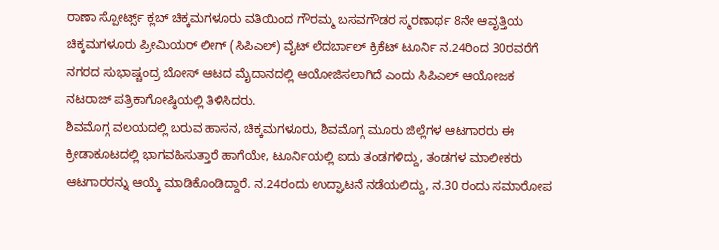ರಾಣಾ ಸ್ಪೋರ್ಟ್ಸ್ ಕ್ಲಬ್ ಚಿಕ್ಕಮಗಳೂರು ವತಿಯಿಂದ ಗೌರಮ್ಮ ಬಸವಗೌಡರ ಸ್ಮರಣಾರ್ಥ 8ನೇ ಆವೃತ್ತಿಯ ಚಿಕ್ಕಮಗಳೂರು ಪ್ರೀಮಿಯರ್ ಲೀಗ್ (ಸಿಪಿಎಲ್) ವೈಟ್ ಲೆದರ್ಬಾಲ್ ಕ್ರಿಕೆಟ್ ಟೂರ್ನಿ ನ.24ರಿಂದ 30ರವರೆಗೆ ನಗರದ ಸುಭಾಷ್ಚಂದ್ರ ಬೋಸ್ ಆಟದ ಮೈದಾನದಲ್ಲಿ ಆಯೋಜಿಸಲಾಗಿದೆ ಎಂದು ಸಿಪಿಎಲ್ ಆಯೋಜಕ ನಟರಾಜ್ ಪತ್ರಿಕಾಗೋಷ್ಠಿಯಲ್ಲಿ ತಿಳಿಸಿದರು.
ಶಿವಮೊಗ್ಗ ವಲಯದಲ್ಲಿ ಬರುವ ಹಾಸನ, ಚಿಕ್ಕಮಗಳೂರು, ಶಿವಮೊಗ್ಗ ಮೂರು ಜಿಲ್ಲೆಗಳ ಆಟಗಾರರು ಈ ಕ್ರೀಡಾಕೂಟದಲ್ಲಿ ಭಾಗವಹಿಸುತ್ತಾರೆ ಹಾಗೆಯೇ, ಟೂರ್ನಿಯಲ್ಲಿ ಐದು ತಂಡಗಳಿದ್ದು, ತಂಡಗಳ ಮಾಲೀಕರು ಆಟಗಾರರನ್ನು ಆಯ್ಕೆ ಮಾಡಿಕೊಂಡಿದ್ದಾರೆ. ನ.24ರಂದು ಉದ್ಘಾಟನೆ ನಡೆಯಲಿದ್ದು, ನ.30 ರಂದು ಸಮಾರೋಪ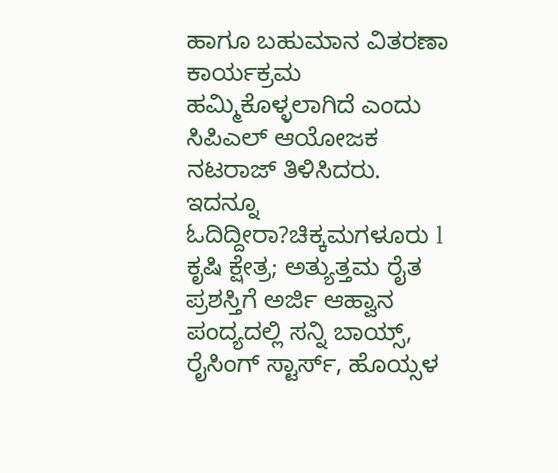ಹಾಗೂ ಬಹುಮಾನ ವಿತರಣಾ ಕಾರ್ಯಕ್ರಮ ಹಮ್ಮಿಕೊಳ್ಳಲಾಗಿದೆ ಎಂದು ಸಿಪಿಎಲ್ ಆಯೋಜಕ ನಟರಾಜ್ ತಿಳಿಸಿದರು.
ಇದನ್ನೂ ಓದಿದ್ದೀರಾ?ಚಿಕ್ಕಮಗಳೂರು l ಕೃಷಿ ಕ್ಷೇತ್ರ; ಅತ್ಯುತ್ತಮ ರೈತ ಪ್ರಶಸ್ತಿಗೆ ಅರ್ಜಿ ಆಹ್ವಾನ
ಪಂದ್ಯದಲ್ಲಿ ಸನ್ನಿ ಬಾಯ್ಸ್, ರೈಸಿಂಗ್ ಸ್ಟಾರ್ಸ್, ಹೊಯ್ಸಳ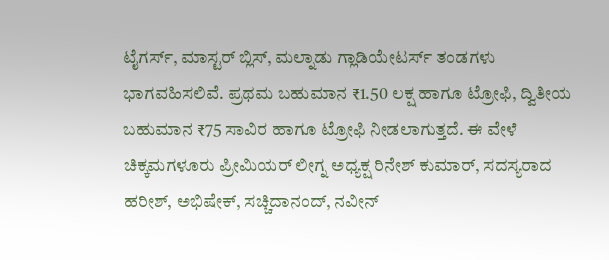ಟೈಗರ್ಸ್, ಮಾಸ್ಟರ್ ಬ್ಲಿಸ್, ಮಲ್ನಾಡು ಗ್ಲಾಡಿಯೇಟರ್ಸ್ ತಂಡಗಳು ಭಾಗವಹಿಸಲಿವೆ. ಪ್ರಥಮ ಬಹುಮಾನ ₹1.50 ಲಕ್ಷ ಹಾಗೂ ಟ್ರೋಫಿ, ದ್ವಿತೀಯ ಬಹುಮಾನ ₹75 ಸಾವಿರ ಹಾಗೂ ಟ್ರೋಫಿ ನೀಡಲಾಗುತ್ತದೆ. ಈ ವೇಳೆ ಚಿಕ್ಕಮಗಳೂರು ಪ್ರೀಮಿಯರ್ ಲೀಗ್ನ ಅಧ್ಯಕ್ಷ ರಿನೇಶ್ ಕುಮಾರ್, ಸದಸ್ಯರಾದ ಹರೀಶ್, ಅಭಿಷೇಕ್, ಸಚ್ಚಿದಾನಂದ್, ನವೀನ್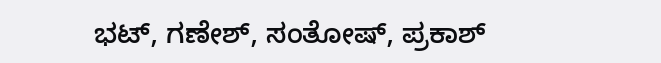ಭಟ್, ಗಣೇಶ್, ಸಂತೋಷ್, ಪ್ರಕಾಶ್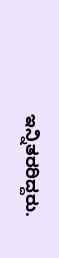ಇನ್ನಿತರರಿದ್ದರು.